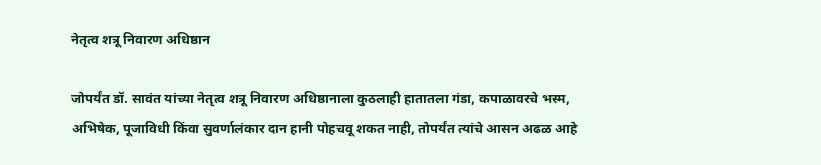नेतृत्व शत्रू निवारण अधिष्ठान

जोपर्यंत डॉ. सावंत यांच्या नेतृत्व शत्रू निवारण अधिष्ठानाला कुठलाही हातातला गंडा, कपाळावरचे भस्म, अभिषेक, पूजाविधी किंवा सुवर्णालंकार दान हानी पोहचवू शकत नाही, तोपर्यंत त्यांचे आसन अढळ आहे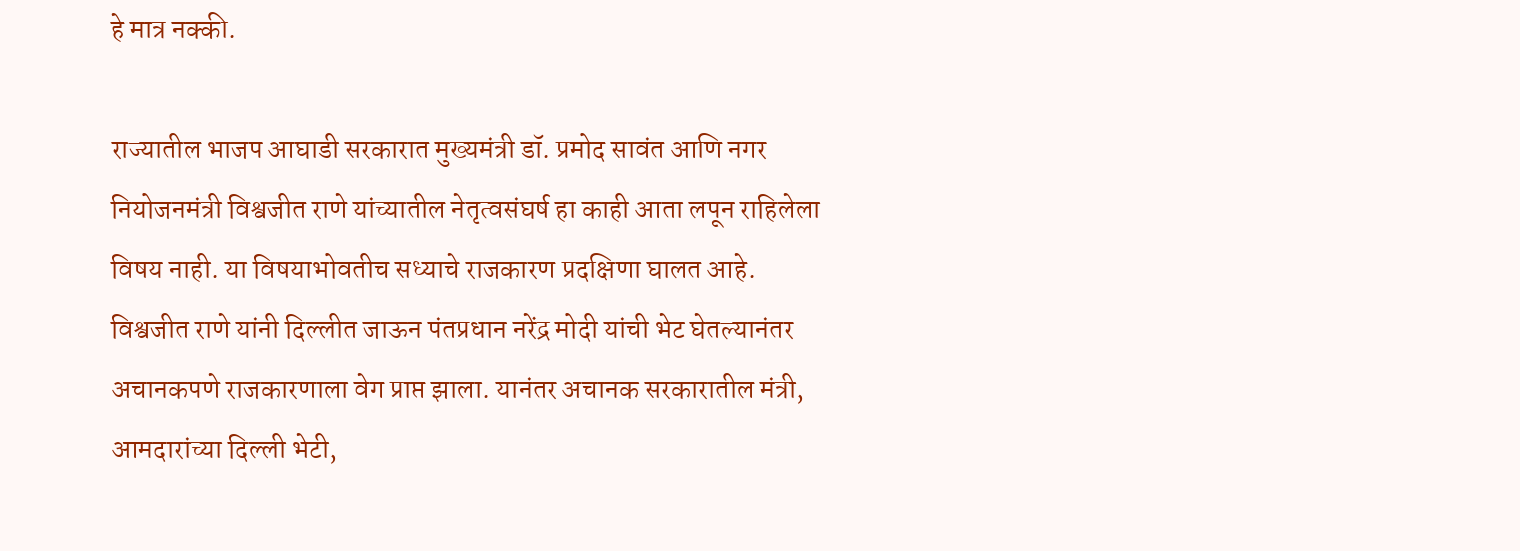हे मात्र नक्की.

राज्यातील भाजप आघाडी सरकारात मुख्यमंत्री डॉ. प्रमोद सावंत आणि नगर नियोजनमंत्री विश्वजीत राणे यांच्यातील नेतृत्वसंघर्ष हा काही आता लपून राहिलेला विषय नाही. या विषयाभोवतीच सध्याचे राजकारण प्रदक्षिणा घालत आहे. विश्वजीत राणे यांनी दिल्लीत जाऊन पंतप्रधान नरेंद्र मोदी यांची भेट घेतल्यानंतर अचानकपणे राजकारणाला वेग प्राप्त झाला. यानंतर अचानक सरकारातील मंत्री, आमदारांच्या दिल्ली भेटी,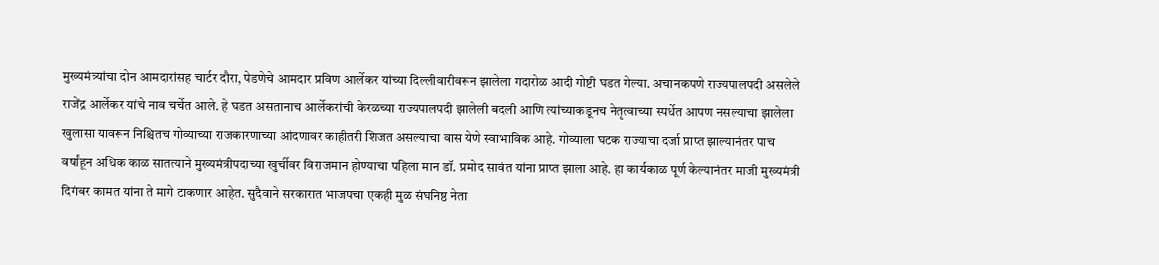मुख्यमंत्र्यांचा दोन आमदारांसह चार्टर दौरा, पेडणेचे आमदार प्रविण आर्लेकर यांच्या दिल्लीवारीवरून झालेला गदारोळ आदी गोष्टी घडत गेल्या. अचानकपणे राज्यपालपदी असलेले राजेंद्र आर्लेकर यांचे नाव चर्चेत आले. हे घडत असतानाच आर्लेकरांची केरळच्या राज्यपालपदी झालेली बदली आणि त्यांच्याकडूनच नेतृत्वाच्या स्पर्धेत आपण नसल्याचा झालेला खुलासा यावरून निश्चितच गोव्याच्या राजकारणाच्या आंदणावर काहीतरी शिजत असल्याचा वास येणे स्वाभाविक आहे. गोव्याला घटक राज्याचा दर्जा प्राप्त झाल्यानंतर पाच वर्षांहून अधिक काळ सातत्याने मुख्यमंत्रीपदाच्या खुर्चीवर विराजमान होण्याचा पहिला मान डॉ. प्रमोद सावंत यांना प्राप्त झाला आहे. हा कार्यकाळ पूर्ण केल्यानंतर माजी मुख्यमंत्री दिगंबर कामत यांना ते मागे टाकणार आहेत. सुदैवाने सरकारात भाजपचा एकही मुळ संघनिष्ठ नेता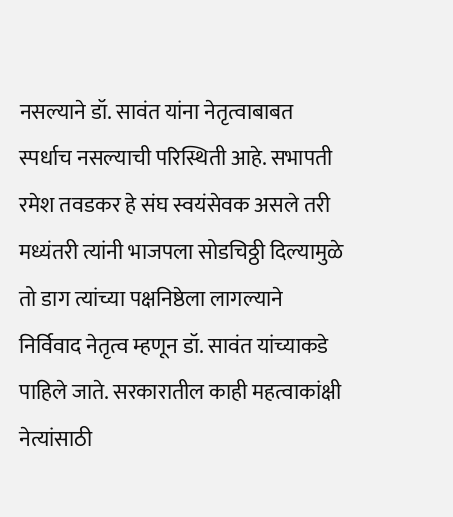नसल्याने डॉ. सावंत यांना नेतृत्वाबाबत स्पर्धाच नसल्याची परिस्थिती आहे. सभापती रमेश तवडकर हे संघ स्वयंसेवक असले तरी मध्यंतरी त्यांनी भाजपला सोडचिठ्ठी दिल्यामुळे तो डाग त्यांच्या पक्षनिष्ठेला लागल्याने निर्विवाद नेतृत्व म्हणून डॉ. सावंत यांच्याकडे पाहिले जाते. सरकारातील काही महत्वाकांक्षी नेत्यांसाठी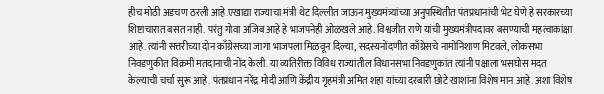हीच मोठी अडचण ठरली आहे.एखाद्या राज्याचा मंत्री थेट दिल्लीत जाऊन मुख्यमंत्र्यांच्या अनुपस्थितीत पंतप्रधानांची भेट घेणे हे सरकारच्या शिष्टाचारात बसत नाही. परंतु गोवा अजिब आहे हे भाजपनेही ओळखले आहे. विश्वजीत राणे यांची मुख्यमंत्रीपदावर बसण्याची महत्वाकांक्षा आहे. त्यांनी सत्तरीच्या दोन काँग्रेसच्या जागा भाजपला मिळवून दिल्या, सदस्यनोंदणीत काँग्रेसचे नामोनिशाण मिटवले, लोकसभा निवडणुकीत विक्रमी मतदानाची नोंद केली. या व्यतिरीक्त विविध राज्यांतील विधानसभा निवडणुकांत त्यांनी पक्षाला भसघोस मदत केल्याची चर्चा सुरू आहे. पंतप्रधान नरेंद्र मोदी आणि केंद्रीय गृहमंत्री अमित शहा यांच्या दरबारी छोटे खाशांना विशेष मान आहे. अशा विशेष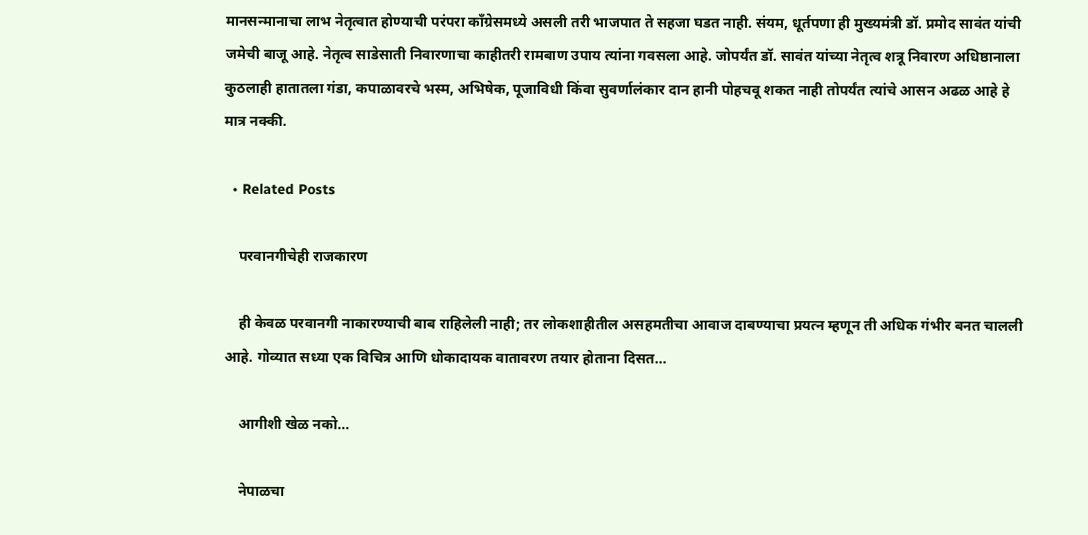मानसन्मानाचा लाभ नेतृत्वात होण्याची परंपरा काँग्रेसमध्ये असली तरी भाजपात ते सहजा घडत नाही. संयम, धूर्तपणा ही मुख्यमंत्री डॉ. प्रमोद सावंत यांची जमेची बाजू आहे. नेतृत्व साडेसाती निवारणाचा काहीतरी रामबाण उपाय त्यांना गवसला आहे. जोपर्यंत डॉ. सावंत यांच्या नेतृत्व शत्रू निवारण अधिष्ठानाला कुठलाही हातातला गंडा, कपाळावरचे भस्म, अभिषेक, पूजाविधी किंवा सुवर्णालंकार दान हानी पोहचवू शकत नाही तोपर्यंत त्यांचे आसन अढळ आहे हे मात्र नक्की.

  • Related Posts

    परवानगीचेही राजकारण

    ही केवळ परवानगी नाकारण्याची बाब राहिलेली नाही; तर लोकशाहीतील असहमतीचा आवाज दाबण्याचा प्रयत्न म्हणून ती अधिक गंभीर बनत चालली आहे. गोव्यात सध्या एक विचित्र आणि धोकादायक वातावरण तयार होताना दिसत…

    आगीशी खेळ नको…

    नेपाळचा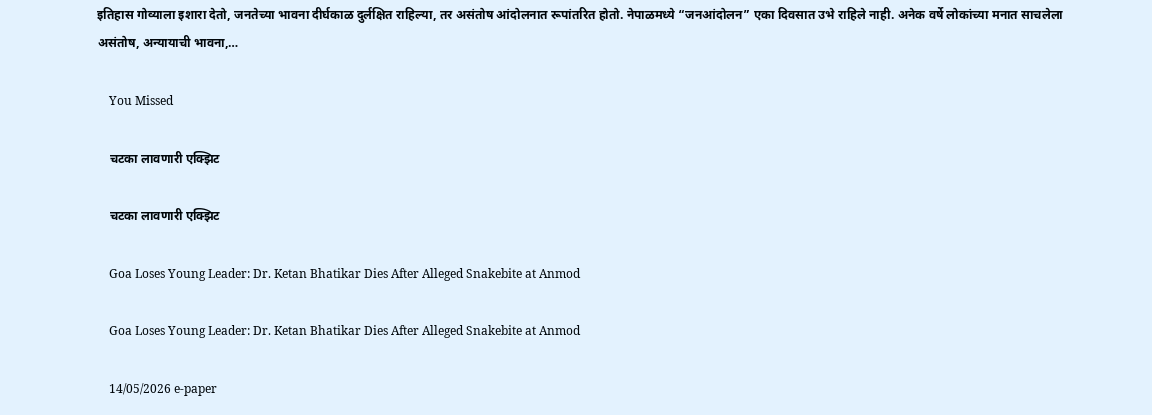इतिहास गोव्याला इशारा देतो, जनतेच्या भावना दीर्घकाळ दुर्लक्षित राहिल्या, तर असंतोष आंदोलनात रूपांतरित होतो. नेपाळमध्ये “जनआंदोलन” एका दिवसात उभे राहिले नाही. अनेक वर्षे लोकांच्या मनात साचलेला असंतोष, अन्यायाची भावना,…

    You Missed

    चटका लावणारी एक्झिट

    चटका लावणारी एक्झिट

    Goa Loses Young Leader: Dr. Ketan Bhatikar Dies After Alleged Snakebite at Anmod

    Goa Loses Young Leader: Dr. Ketan Bhatikar Dies After Alleged Snakebite at Anmod

    14/05/2026 e-paper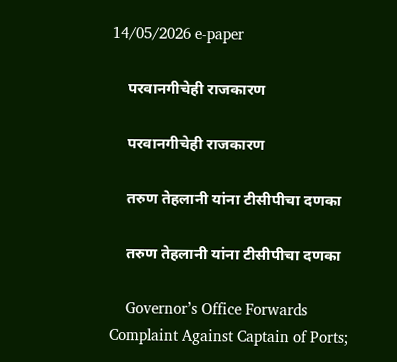14/05/2026 e-paper

    परवानगीचेही राजकारण

    परवानगीचेही राजकारण

    तरुण तेहलानी यांना टीसीपीचा दणका

    तरुण तेहलानी यांना टीसीपीचा दणका

    Governor’s Office Forwards Complaint Against Captain of Ports;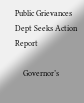Public Grievances Dept Seeks Action Report

    Governor’s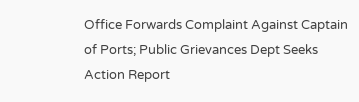Office Forwards Complaint Against Captain of Ports; Public Grievances Dept Seeks Action Report